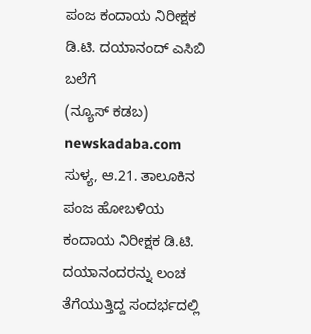ಪಂಜ ಕಂದಾಯ ನಿರೀಕ್ಷಕ ಡಿ.ಟಿ. ದಯಾನಂದ್ ಎಸಿಬಿ ಬಲೆಗೆ
(ನ್ಯೂಸ್ ಕಡಬ) newskadaba.com ಸುಳ್ಯ, ಆ.21. ತಾಲೂಕಿನ ಪಂಜ ಹೋಬಳಿಯ ಕಂದಾಯ ನಿರೀಕ್ಷಕ ಡಿ.ಟಿ. ದಯಾನಂದರನ್ನು ಲಂಚ ತೆಗೆಯುತ್ತಿದ್ದ ಸಂದರ್ಭದಲ್ಲಿ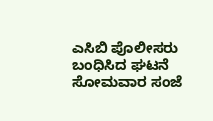ಎಸಿಬಿ ಪೊಲೀಸರು ಬಂಧಿಸಿದ ಘಟನೆ ಸೋಮವಾರ ಸಂಜೆ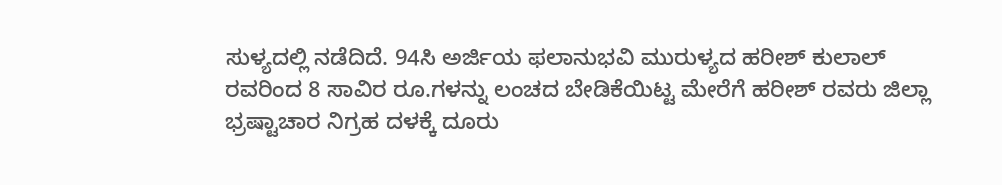ಸುಳ್ಯದಲ್ಲಿ ನಡೆದಿದೆ. 94ಸಿ ಅರ್ಜಿಯ ಫಲಾನುಭವಿ ಮುರುಳ್ಯದ ಹರೀಶ್ ಕುಲಾಲ್ ರವರಿಂದ 8 ಸಾವಿರ ರೂ.ಗಳನ್ನು ಲಂಚದ ಬೇಡಿಕೆಯಿಟ್ಟ ಮೇರೆಗೆ ಹರೀಶ್ ರವರು ಜಿಲ್ಲಾ ಭ್ರಷ್ಟಾಚಾರ ನಿಗ್ರಹ ದಳಕ್ಕೆ ದೂರು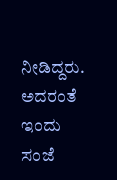ನೀಡಿದ್ದರು. ಅದರಂತೆ ಇಂದು ಸಂಜೆ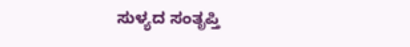ಸುಳ್ಯದ ಸಂತೃಪ್ತಿ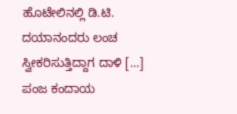ಹೊಟೇಲಿನಲ್ಲಿ ಡಿ.ಟಿ. ದಯಾನಂದರು ಲಂಚ ಸ್ವೀಕರಿಸುತ್ತಿದ್ದಾಗ ದಾಳಿ […]
ಪಂಜ ಕಂದಾಯ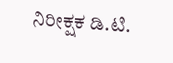ನಿರೀಕ್ಷಕ ಡಿ.ಟಿ.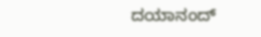ದಯಾನಂದ್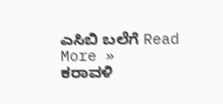ಎಸಿಬಿ ಬಲೆಗೆ Read More »
ಕರಾವಳಿ